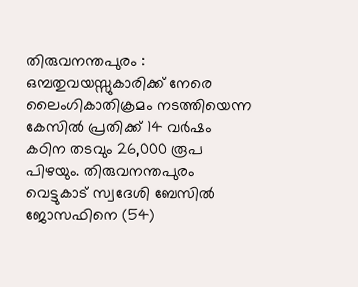തിരുവനന്തപുരം : ഒമ്പതുവയസ്സുകാരിക്ക് നേരെ ലൈംഗികാതിക്രമം നടത്തിയെന്ന കേസിൽ പ്രതിക്ക് 14 വർഷം കഠിന തടവും 26,000 രൂപ പിഴയും. തിരുവനന്തപുരം വെട്ടുകാട് സ്വദേശി ബേസിൽ ജോസഫിനെ (54)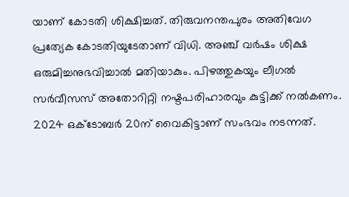യാണ് കോടതി ശിക്ഷിച്ചത്. തിരുവനന്തപുരം അതിവേഗ പ്രത്യേക കോടതിയുടേതാണ് വിധി. അഞ്ച് വർഷം ശിക്ഷ ഒരുമിച്ചനുഭവിച്ചാൽ മതിയാകും. പിഴത്തുകയും ലീഗൽ സർവീസസ് അതോറിറ്റി നഷ്ടപരിഹാരവും കുട്ടിക്ക് നൽകണം.
2024 ഒക്ടോബർ 20ന് വൈകിട്ടാണ് സംഭവം നടന്നത്.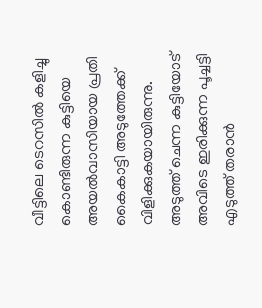വീട്ടിലെ ടെറസിൽ കളിച്ചു കൊണ്ടിരുന്ന കുട്ടിയെ അയൽവാസിയായ പ്രതി കൈകാട്ടി അടുത്തേക്ക് വിളിക്കുകയായിരുന്നു. അടുത്ത് ചെന്ന കുട്ടിയോട് അവിടെ ഇരിക്കുന്ന പൂച്ചട്ടി എടുത്ത് തരാൻ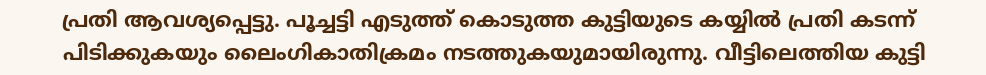പ്രതി ആവശ്യപ്പെട്ടു. പൂച്ചട്ടി എടുത്ത് കൊടുത്ത കുട്ടിയുടെ കയ്യിൽ പ്രതി കടന്ന് പിടിക്കുകയും ലൈംഗികാതിക്രമം നടത്തുകയുമായിരുന്നു. വീട്ടിലെത്തിയ കുട്ടി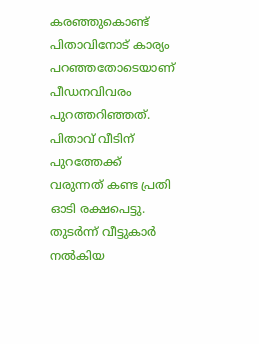കരഞ്ഞുകൊണ്ട് പിതാവിനോട് കാര്യം പറഞ്ഞതോടെയാണ് പീഡനവിവരം പുറത്തറിഞ്ഞത്. പിതാവ് വീടിന് പുറത്തേക്ക് വരുന്നത് കണ്ട പ്രതി ഓടി രക്ഷപെട്ടു. തുടർന്ന് വീട്ടുകാർ നൽകിയ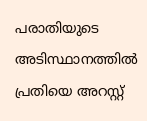പരാതിയുടെ അടിസ്ഥാനത്തിൽ പ്രതിയെ അറസ്റ്റ്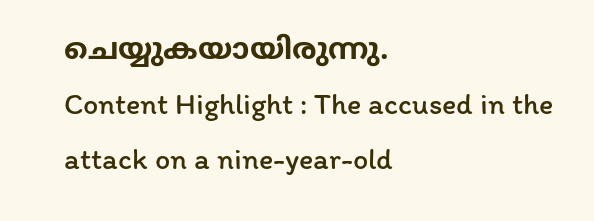ചെയ്യുകയായിരുന്നു.
Content Highlight : The accused in the attack on a nine-year-old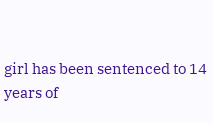girl has been sentenced to 14 years of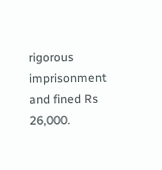rigorous imprisonment and fined Rs 26,000.